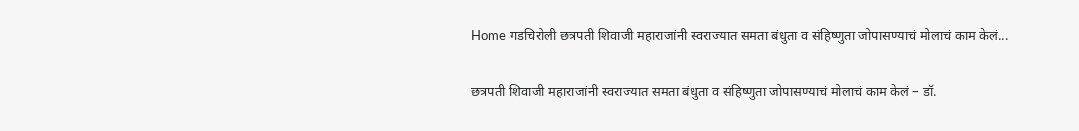Home गडचिरोली छत्रपती शिवाजी महाराजांनी स्वराज्यात समता बंधुता व संहिष्णुता जोपासण्याचं मोलाचं काम केलं...

छत्रपती शिवाजी महाराजांनी स्वराज्यात समता बंधुता व संहिष्णुता जोपासण्याचं मोलाचं काम केलं – डॉ.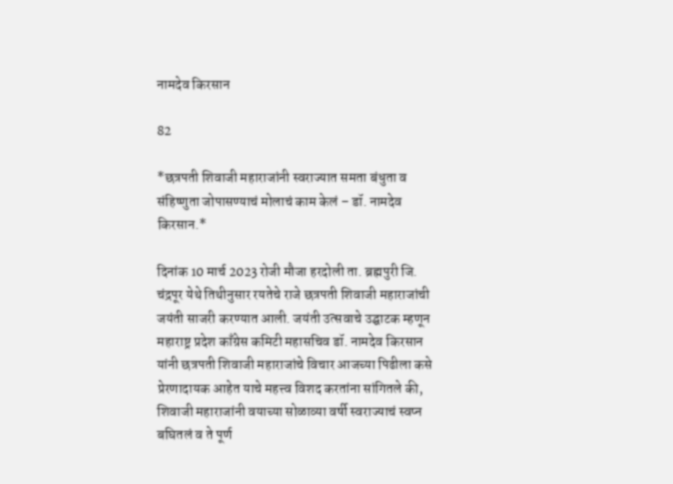नामदेव किरसान

82

*छत्रपती शिवाजी महाराजांनी स्वराज्यात समता बंधुता व संहिष्णुता जोपासण्याचं मोलाचं काम केलं – डॉ. नामदेव किरसान.*

दिनांक 10 मार्च 2023 रोजी मौजा हरदोली ता. ब्रह्मपुरी जि. चंद्रपूर येथे तिथीनुसार रयतेचे राजे छत्रपती शिवाजी महाराजांची जयंती साजरी करण्यात आली. जयंती उत्सवाचे उद्घाटक म्हणून महाराष्ट्र प्रदेश काँग्रेस कमिटी महासचिव डॉ. नामदेव किरसान यांनी छत्रपती शिवाजी महाराजांचे विचार आजच्या पिढीला कसे प्रेरणादायक आहेत याचे महत्त्व विशद करतांना सांगितले की, शिवाजी महाराजांनी वयाच्या सोळाव्या वर्षी स्वराज्याचं स्वप्न बघितलं व ते पूर्ण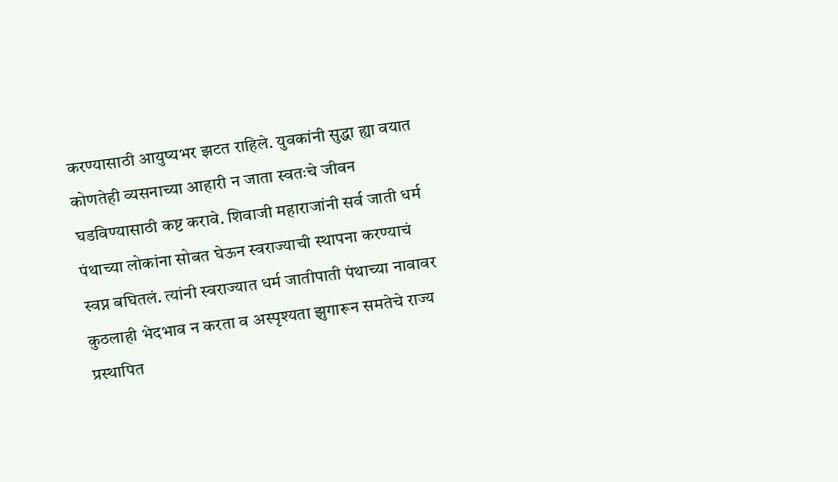करण्यासाठी आयुष्यभर झटत राहिले. युवकांनी सुद्धा ह्या वयात कोणतेही व्यसनाच्या आहारी न जाता स्वतःचे जीवन घडविण्यासाठी कष्ट करावे. शिवाजी महाराजांनी सर्व जाती धर्म पंथाच्या लोकांना सोबत घेऊन स्वराज्याची स्थापना करण्याचं स्वप्न बघितलं. त्यांनी स्वराज्यात धर्म जातीपाती पंथाच्या नावावर कुठलाही भेदभाव न करता व अस्पृश्यता झुगारून समतेचे राज्य प्रस्थापित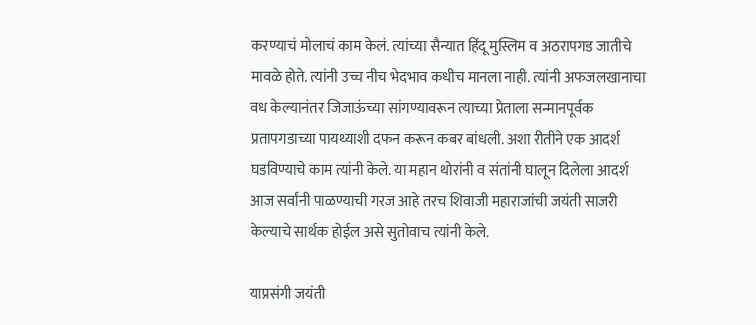करण्याचं मोलाचं काम केलं. त्यांच्या सैन्यात हिंदू मुस्लिम व अठरापगड जातीचे मावळे होते. त्यांनी उच्च नीच भेदभाव कधीच मानला नाही. त्यांनी अफजलखानाचा वध केल्यानंतर जिजाऊंच्या सांगण्यावरून त्याच्या प्रेताला सन्मानपूर्वक प्रतापगडाच्या पायथ्याशी दफन करून कबर बांधली. अशा रीतीने एक आदर्श घडविण्याचे काम त्यांनी केले. या महान थोरांनी व संतांनी घालून दिलेला आदर्श आज सर्वांनी पाळण्याची गरज आहे तरच शिवाजी महाराजांची जयंती साजरी केल्याचे सार्थक होईल असे सुतोवाच त्यांनी केले.

याप्रसंगी जयंती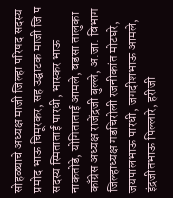सोहळ्याचे अध्यक्ष माजी जिल्हा परिषद सदस्य प्रमोद भाऊ चिमूरकर, सह उद्घाटक माजी जि प सदस्य स्मिताताई पारधी, भास्कर भाऊ नाकतोडे, योगिताताई आमले, वडसा तालुका काँग्रेस अध्यक्ष राजेंद्रजी बुल्ले, अ.जा. विभाग जिल्हाध्यक्ष गडचिरोली रजनीकांत मोटघरे, जयपालभाऊ पारधी, जगदीशभाऊ आमले, इंद्रजीतभाऊ पिल्लारे, हरीजी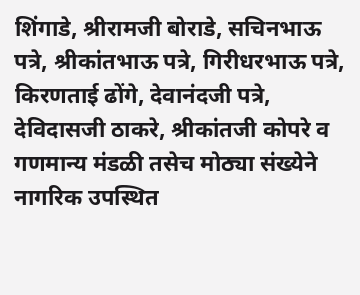शिंगाडे, श्रीरामजी बोराडे, सचिनभाऊ पत्रे, श्रीकांतभाऊ पत्रे, गिरीधरभाऊ पत्रे, किरणताई ढोंगे, देवानंदजी पत्रे, देविदासजी ठाकरे, श्रीकांतजी कोपरे व गणमान्य मंडळी तसेच मोठ्या संख्येने नागरिक उपस्थित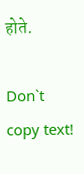होते.

Don`t copy text!